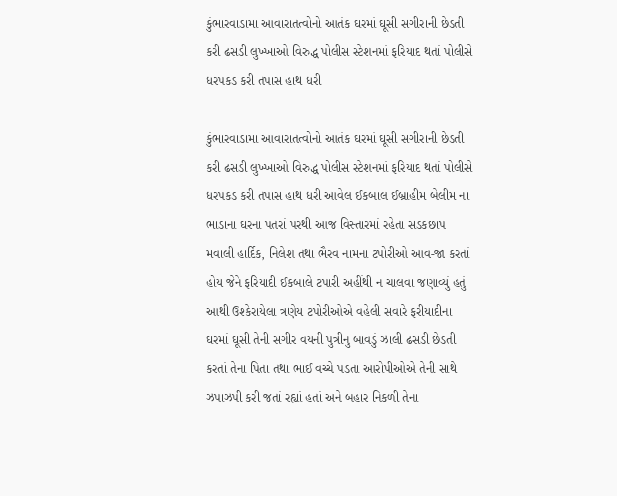કુંભારવાડામા આવારાતત્વોનો આતંક ઘરમાં ઘૂસી સગીરાની છેડતી કરી ઢસડી લુખ્ખાઓ વિરુદ્ધ પોલીસ સ્ટેશનમાં ફરિયાદ થતાં પોલીસે ધરપકડ કરી તપાસ હાથ ધરી

કુંભારવાડામા આવારાતત્વોનો આતંક ઘરમાં ઘૂસી સગીરાની છેડતી કરી ઢસડી લુખ્ખાઓ વિરુદ્ધ પોલીસ સ્ટેશનમાં ફરિયાદ થતાં પોલીસે ધરપકડ કરી તપાસ હાથ ધરી આવેલ ઈકબાલ ઈબ્રાહીમ બેલીમ ના ભાડાના ઘરના પતરાં પરથી આજ વિસ્તારમાં રહેતા સડકછાપ મવાલી હાર્દિક, નિલેશ તથા ભૈરવ નામના ટપોરીઓ આવ-જા કરતાં હોય જેને ફરિયાદી ઈકબાલે ટપારી અહીંથી ન ચાલવા જણાવ્યું હતું આથી ઉશ્કેરાયેલા ત્રણેય ટપોરીઓએ વહેલી સવારે ફરીયાદીના ઘરમાં ઘૂસી તેની સગીર વયની પુત્રીનુ બાવડું ઝાલી ઢસડી છેડતી કરતાં તેના પિતા તથા ભાઈ વચ્ચે પડતા આરોપીઓએ તેની સાથે ઝપાઝપી કરી જતાં રહ્યાં હતાં અને બહાર નિકળી તેના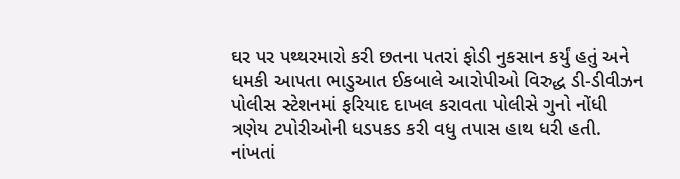ઘર પર પથ્થરમારો કરી છતના પતરાં ફોડી નુકસાન કર્યું હતું અને ધમકી આપતા ભાડુઆત ઈકબાલે આરોપીઓ વિરુદ્ધ ડી-ડીવીઝન પોલીસ સ્ટેશનમાં ફરિયાદ દાખલ કરાવતા પોલીસે ગુનો નોંધી ત્રણેય ટપોરીઓની ધડપકડ કરી વધુ તપાસ હાથ ધરી હતી. નાંખતાં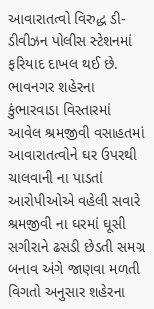આવારાતત્વો વિરુદ્ધ ડી- ડીવીઝન પોલીસ સ્ટેશનમાં ફરિયાદ દાખલ થઈ છે. ભાવનગર શહેરના કુંભારવાડા વિસ્તારમાં આવેલ શ્રમજીવી વસાહતમાં આવારાતત્વોને ઘર ઉપરથી ચાલવાની ના પાડતાં આરોપીઓએ વહેલી સવારે શ્રમજીવી ના ઘરમાં ઘૂસી સગીરાને ઢસડી છેડતી સમગ્ર બનાવ અંગે જાણવા મળતી વિગતો અનુસાર શહેરના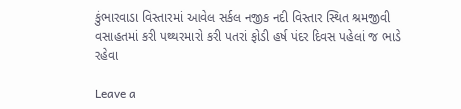કુંભારવાડા વિસ્તારમાં આવેલ સર્કલ નજીક નદી વિસ્તાર સ્થિત શ્રમજીવી વસાહતમાં કરી પથ્થરમારો કરી પતરાં ફોડી હર્ષ પંદર દિવસ પહેલાં જ ભાડે રહેવા

Leave a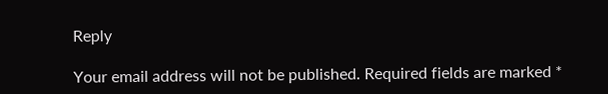Reply

Your email address will not be published. Required fields are marked *